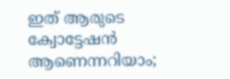ഇത് ആരുടെ ക്വോട്ടേഷന്‍ ആണെന്നറിയാം;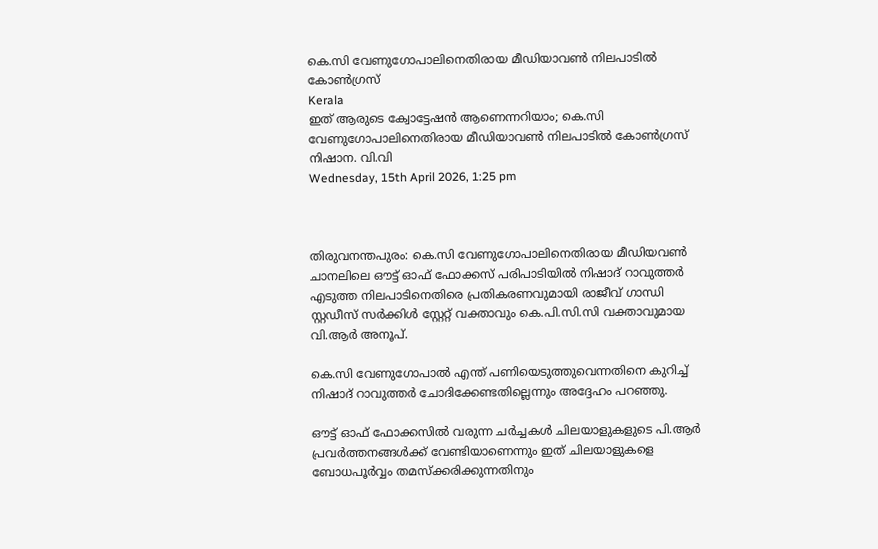കെ.സി വേണുഗോപാലിനെതിരായ മീഡിയാവണ്‍ നിലപാടില്‍ കോണ്‍ഗ്രസ്
Kerala
ഇത് ആരുടെ ക്വോട്ടേഷന്‍ ആണെന്നറിയാം; കെ.സി വേണുഗോപാലിനെതിരായ മീഡിയാവണ്‍ നിലപാടില്‍ കോണ്‍ഗ്രസ്
നിഷാന. വി.വി
Wednesday, 15th April 2026, 1:25 pm



തിരുവനന്തപുരം: കെ.സി വേണുഗോപാലിനെതിരായ മീഡിയവണ്‍ ചാനലിലെ ഔട്ട് ഓഫ് ഫോക്കസ് പരിപാടിയില്‍ നിഷാദ് റാവുത്തര്‍ എടുത്ത നിലപാടിനെതിരെ പ്രതികരണവുമായി രാജീവ് ഗാന്ധി സ്റ്റഡീസ് സര്‍ക്കിള്‍ സ്റ്റേറ്റ് വക്താവും കെ.പി.സി.സി വക്താവുമായ വി.ആര്‍ അനൂപ്.

കെ.സി വേണുഗോപാല്‍ എന്ത് പണിയെടുത്തുവെന്നതിനെ കുറിച്ച് നിഷാദ് റാവുത്തര്‍ ചോദിക്കേണ്ടതില്ലെന്നും അദ്ദേഹം പറഞ്ഞു.

ഔട്ട് ഓഫ് ഫോക്കസില്‍ വരുന്ന ചര്‍ച്ചകള്‍ ചിലയാളുകളുടെ പി.ആര്‍ പ്രവര്‍ത്തനങ്ങള്‍ക്ക് വേണ്ടിയാണെന്നും ഇത് ചിലയാളുകളെ ബോധപൂര്‍വ്വം തമസ്‌ക്കരിക്കുന്നതിനും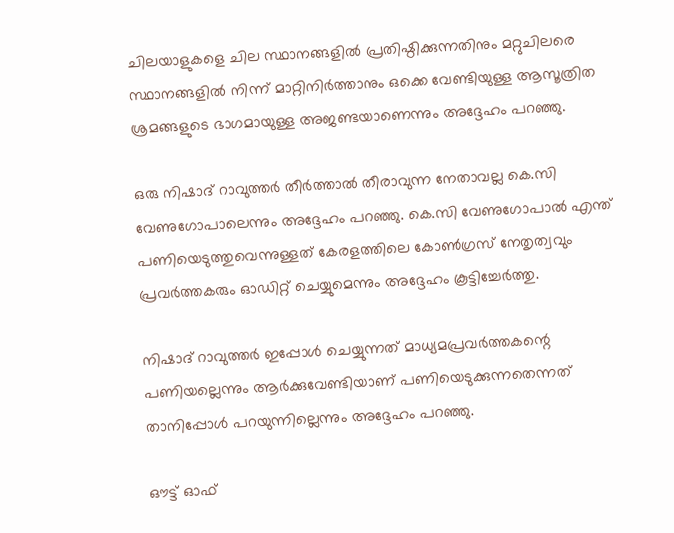ചിലയാളുകളെ ചില സ്ഥാനങ്ങളില്‍ പ്രതിഷ്ഠിക്കുന്നതിനും മറ്റുചിലരെ സ്ഥാനങ്ങളില്‍ നിന്ന് മാറ്റിനിര്‍ത്താനും ഒക്കെ വേണ്ടിയുള്ള ആസൂത്രിത ശ്രമങ്ങളുടെ ഭാഗമായുള്ള അജണ്ടയാണെന്നും അദ്ദേഹം പറഞ്ഞു.

ഒരു നിഷാദ് റാവുത്തര്‍ തീര്‍ത്താല്‍ തീരാവുന്ന നേതാവല്ല കെ.സി വേണുഗോപാലെന്നും അദ്ദേഹം പറഞ്ഞു. കെ.സി വേണുഗോപാല്‍ എന്ത് പണിയെടുത്തുവെന്നുള്ളത് കേരളത്തിലെ കോണ്‍ഗ്രസ് നേതൃത്വവും പ്രവര്‍ത്തകരും ഓഡിറ്റ് ചെയ്യുമെന്നും അദ്ദേഹം കൂട്ടിച്ചേര്‍ത്തു.

നിഷാദ് റാവുത്തര്‍ ഇപ്പോള്‍ ചെയ്യുന്നത് മാധ്യമപ്രവര്‍ത്തകന്റെ പണിയല്ലെന്നും ആര്‍ക്കുവേണ്ടിയാണ് പണിയെടുക്കുന്നതെന്നത് താനിപ്പോള്‍ പറയുന്നില്ലെന്നും അദ്ദേഹം പറഞ്ഞു.

ഔട്ട് ഓഫ്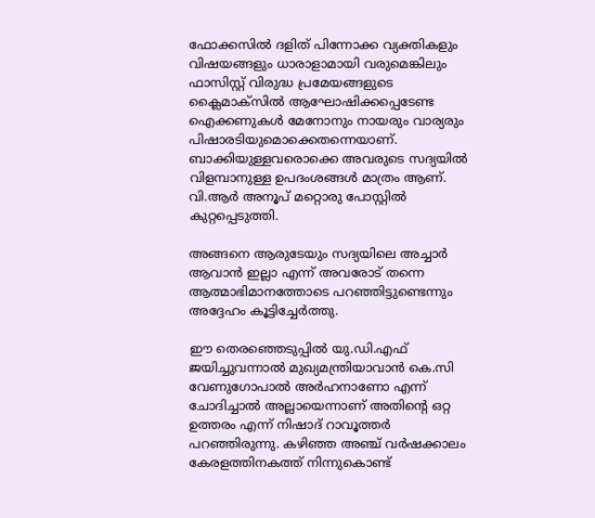ഫോക്കസില്‍ ദളിത് പിന്നോക്ക വ്യക്തികളും വിഷയങ്ങളും ധാരാളാമായി വരുമെങ്കിലും
ഫാസിസ്റ്റ് വിരുദ്ധ പ്രമേയങ്ങളുടെ ക്ലൈമാക്‌സില്‍ ആഘോഷിക്കപ്പെടേണ്ട ഐക്കണുകള്‍ മേനോനും നായരും വാര്യരും പിഷാരടിയുമൊക്കെതന്നെയാണ്. ബാക്കിയുള്ളവരൊക്കെ അവരുടെ സദ്യയില്‍ വിളമ്പാനുള്ള ഉപദംശങ്ങള്‍ മാത്രം ആണ്. വി.ആര്‍ അനൂപ് മറ്റൊരു പോസ്റ്റില്‍ കുറ്റപ്പെടുത്തി.

അങ്ങനെ ആരുടേയും സദ്യയിലെ അച്ചാര്‍ ആവാന്‍ ഇല്ലാ എന്ന് അവരോട് തന്നെ ആത്മാഭിമാനത്തോടെ പറഞ്ഞിട്ടുണ്ടെന്നും അദ്ദേഹം കൂട്ടിച്ചേര്‍ത്തു.

ഈ തെരഞ്ഞെടുപ്പില്‍ യു.ഡി.എഫ് ജയിച്ചുവന്നാല്‍ മുഖ്യമന്ത്രിയാവാന്‍ കെ.സി വേണുഗോപാല്‍ അര്‍ഹനാണോ എന്ന് ചോദിച്ചാല്‍ അല്ലായെന്നാണ് അതിന്റെ ഒറ്റ ഉത്തരം എന്ന് നിഷാദ് റാവൂത്തര്‍ പറഞ്ഞിരുന്നു. കഴിഞ്ഞ അഞ്ച് വര്‍ഷക്കാലം കേരളത്തിനകത്ത് നിന്നുകൊണ്ട്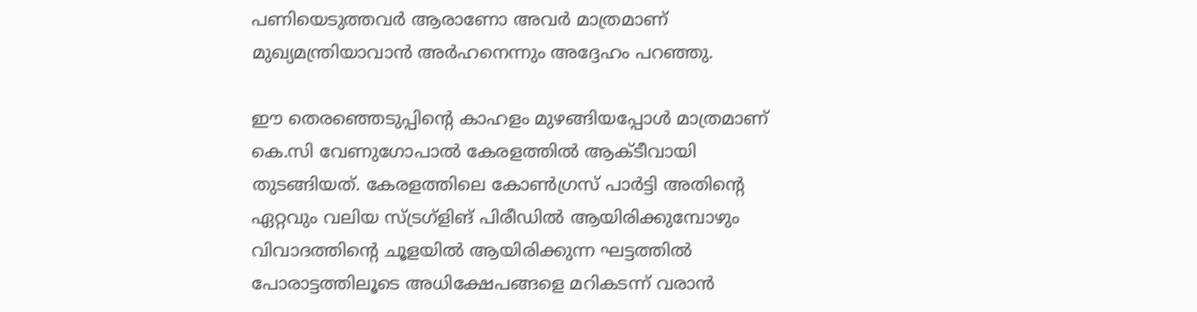പണിയെടുത്തവര്‍ ആരാണോ അവര്‍ മാത്രമാണ് മുഖ്യമന്ത്രിയാവാന്‍ അര്‍ഹനെന്നും അദ്ദേഹം പറഞ്ഞു.

ഈ തെരഞ്ഞെടുപ്പിന്റെ കാഹളം മുഴങ്ങിയപ്പോള്‍ മാത്രമാണ് കെ.സി വേണുഗോപാല്‍ കേരളത്തില്‍ ആക്ടീവായി തുടങ്ങിയത്. കേരളത്തിലെ കോണ്‍ഗ്രസ് പാര്‍ട്ടി അതിന്റെ ഏറ്റവും വലിയ സ്ട്രഗ്‌ളിങ് പിരീഡില്‍ ആയിരിക്കുമ്പോഴും വിവാദത്തിന്റെ ചൂളയില്‍ ആയിരിക്കുന്ന ഘട്ടത്തില്‍ പോരാട്ടത്തിലൂടെ അധിക്ഷേപങ്ങളെ മറികടന്ന് വരാന്‍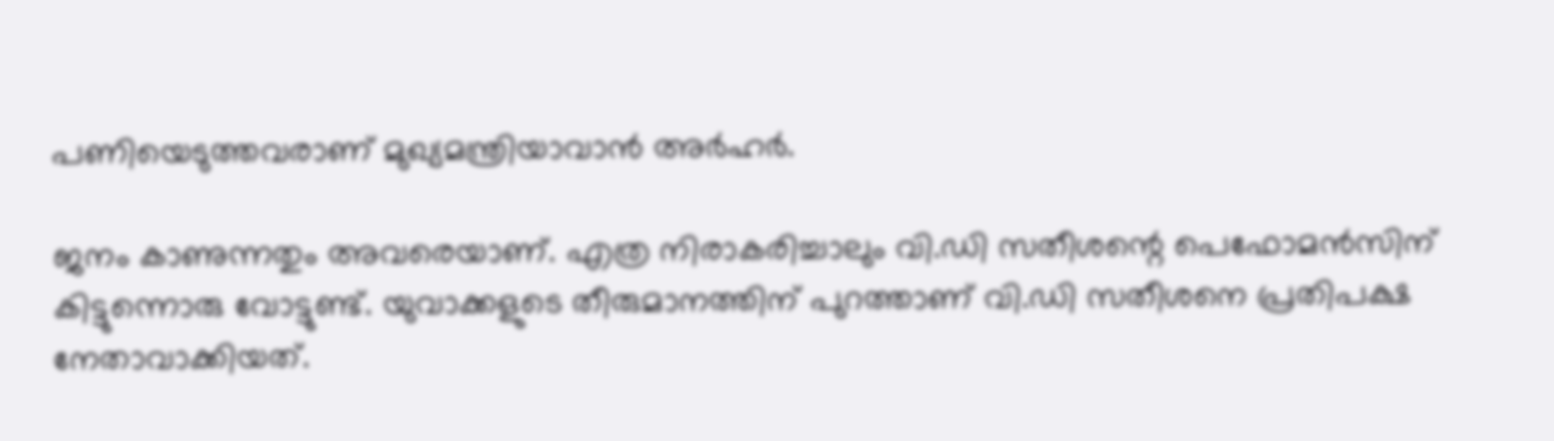പണിയെടുത്തവരാണ് മുഖ്യമന്ത്രിയാവാന്‍ അര്‍ഹര്‍.

ജനം കാണുന്നതും അവരെയാണ്. എത്ര നിരാകരിച്ചാലും വി.ഡി സതീശന്റെ പെഫോമന്‍സിന് കിട്ടുന്നൊരു വോട്ടുണ്ട്. യുവാക്കളുടെ തീരുമാനത്തിന് പുറത്താണ് വി.ഡി സതീശനെ പ്രതിപക്ഷ നേതാവാക്കിയത്.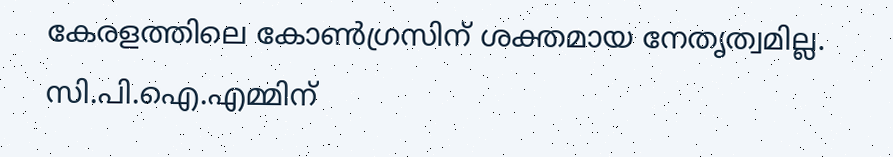കേരളത്തിലെ കോണ്‍ഗ്രസിന് ശക്തമായ നേതൃത്വമില്ല. സി.പി.ഐ.എമ്മിന്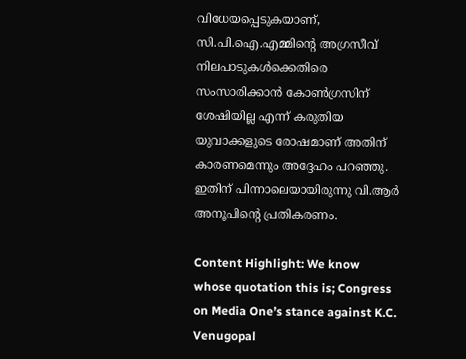വിധേയപ്പെടുകയാണ്, സി.പി.ഐ.എമ്മിന്റെ അഗ്രസീവ് നിലപാടുകള്‍ക്കെതിരെ സംസാരിക്കാന്‍ കോണ്‍ഗ്രസിന് ശേഷിയില്ല എന്ന് കരുതിയ യുവാക്കളുടെ രോഷമാണ് അതിന് കാരണമെന്നും അദ്ദേഹം പറഞ്ഞു. ഇതിന് പിന്നാലെയായിരുന്നു വി.ആര്‍ അനൂപിന്റെ പ്രതികരണം.

Content Highlight: We know whose quotation this is; Congress on Media One’s stance against K.C. Venugopal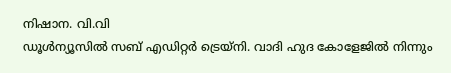നിഷാന. വി.വി
ഡൂള്‍ന്യൂസില്‍ സബ് എഡിറ്റര്‍ ട്രെയ്‌നി. വാദി ഹുദ കോളേജില്‍ നിന്നും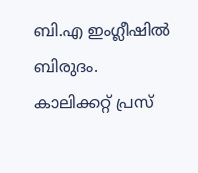ബി.എ ഇംഗ്ലീഷില്‍ ബിരുദം. കാലിക്കറ്റ് പ്രസ്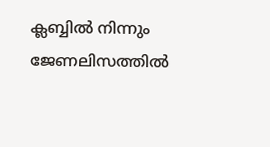ക്ലബ്ബില്‍ നിന്നും ജേണലിസത്തില്‍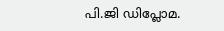പി.ജി ഡിപ്ലോമ.